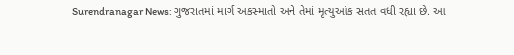Surendranagar News: ગુજરાતમાં માર્ગ અકસ્માતો અને તેમાં મૃત્યુઆંક સતત વધી રહ્યા છે. આ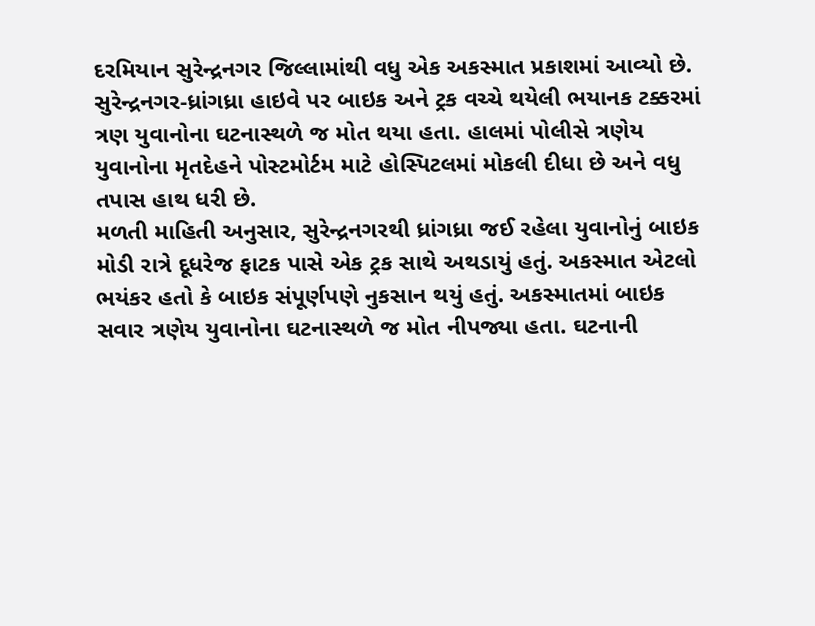દરમિયાન સુરેન્દ્રનગર જિલ્લામાંથી વધુ એક અકસ્માત પ્રકાશમાં આવ્યો છે. સુરેન્દ્રનગર-ધ્રાંગધ્રા હાઇવે પર બાઇક અને ટ્રક વચ્ચે થયેલી ભયાનક ટક્કરમાં ત્રણ યુવાનોના ઘટનાસ્થળે જ મોત થયા હતા. હાલમાં પોલીસે ત્રણેય યુવાનોના મૃતદેહને પોસ્ટમોર્ટમ માટે હોસ્પિટલમાં મોકલી દીધા છે અને વધુ તપાસ હાથ ધરી છે.
મળતી માહિતી અનુસાર, સુરેન્દ્રનગરથી ધ્રાંગધ્રા જઈ રહેલા યુવાનોનું બાઇક મોડી રાત્રે દૂધરેજ ફાટક પાસે એક ટ્રક સાથે અથડાયું હતું. અકસ્માત એટલો ભયંકર હતો કે બાઇક સંપૂર્ણપણે નુકસાન થયું હતું. અકસ્માતમાં બાઇક સવાર ત્રણેય યુવાનોના ઘટનાસ્થળે જ મોત નીપજ્યા હતા. ઘટનાની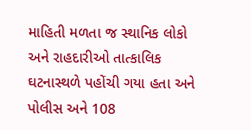માહિતી મળતા જ સ્થાનિક લોકો અને રાહદારીઓ તાત્કાલિક ઘટનાસ્થળે પહોંચી ગયા હતા અને પોલીસ અને 108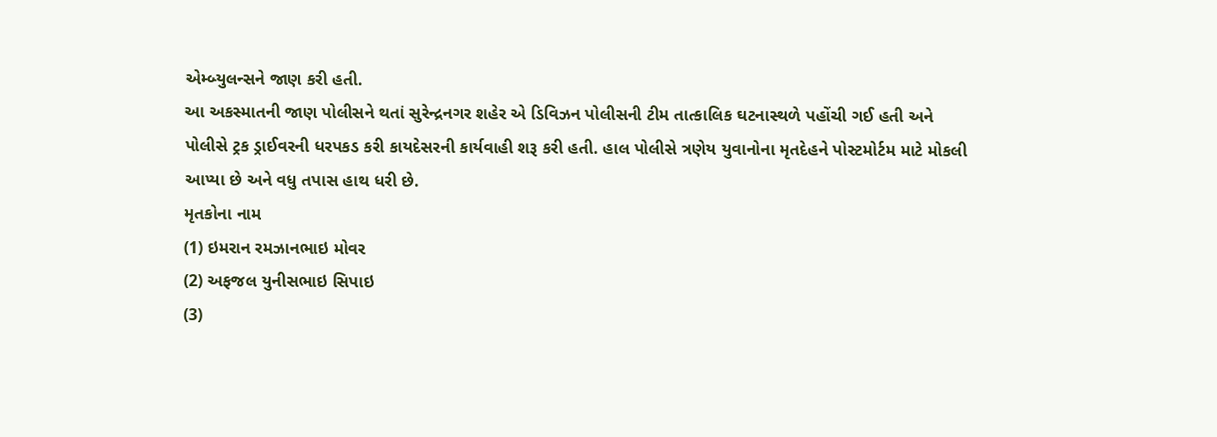એમ્બ્યુલન્સને જાણ કરી હતી.
આ અકસ્માતની જાણ પોલીસને થતાં સુરેન્દ્રનગર શહેર એ ડિવિઝન પોલીસની ટીમ તાત્કાલિક ઘટનાસ્થળે પહોંચી ગઈ હતી અને પોલીસે ટ્રક ડ્રાઈવરની ધરપકડ કરી કાયદેસરની કાર્યવાહી શરૂ કરી હતી. હાલ પોલીસે ત્રણેય યુવાનોના મૃતદેહને પોસ્ટમોર્ટમ માટે મોકલી આપ્યા છે અને વધુ તપાસ હાથ ધરી છે.
મૃતકોના નામ
(1) ઇમરાન રમઝાનભાઇ મોવર
(2) અફજલ યુનીસભાઇ સિપાઇ
(3)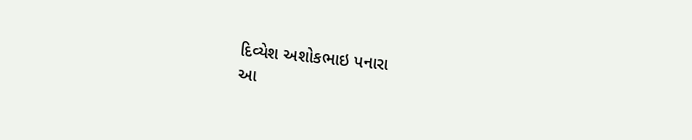દિવ્યેશ અશોકભાઇ પનારા
આ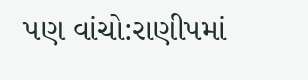પણ વાંચો:રાણીપમાં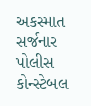અકસ્માત સર્જનાર પોલીસ કોન્સ્ટેબલ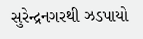સુરેન્દ્રનગરથી ઝડપાયો